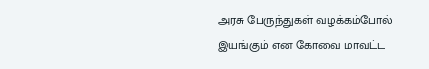அரசு பேருந்துகள் வழக்கம்போல் இயங்கும் என கோவை மாவட்ட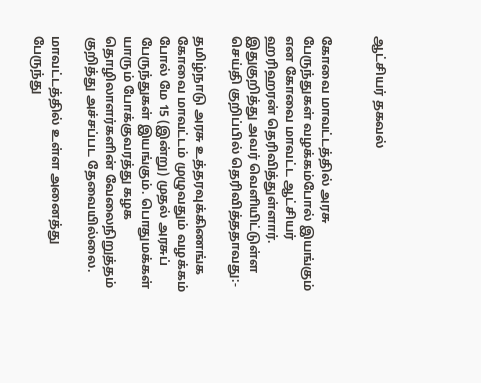ஆட்சியர் தகவல்


கோவை மாவட்டத்தில் அரசு பேருந்துகள் வழக்கம்போல் இயங்கும் என கோவை மாவட்ட ஆட்சியர் ஹரிஹரன் தெரிவித்துள்ளார். இதுகுறித்து அவர் வெளியிட்டுள்ள செய்தி குறிப்பில் தெரிவித்ததாவது:-

தமிழ்நாடு அரசு உத்தரவுக்கிணங்க கோவை மாவட்டம் முழுவதும் வழக்கம் போல் மே 15 (இன்று) முதல் அரசுப் பேருந்துகள் இயங்கும். பொதுமக்கள் யாரும் போக்குவரத்து கழக தொழிலாளர்களின் வேலைநிறுத்தம் குறித்து அச்சப்பட தேவையில்லை.

மாவட்டத்தில் உள்ள அனைத்து பேருந்து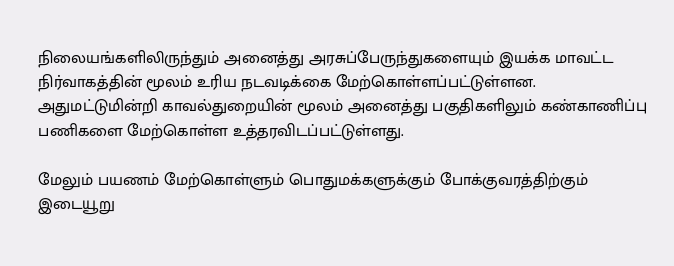நிலையங்களிலிருந்தும் அனைத்து அரசுப்பேருந்துகளையும் இயக்க மாவட்ட நிர்வாகத்தின் மூலம் உரிய நடவடிக்கை மேற்கொள்ளப்பட்டுள்ளன. அதுமட்டுமின்றி காவல்துறையின் மூலம் அனைத்து பகுதிகளிலும் கண்காணிப்பு பணிகளை மேற்கொள்ள உத்தரவிடப்பட்டுள்ளது.

மேலும் பயணம் மேற்கொள்ளும் பொதுமக்களுக்கும் போக்குவரத்திற்கும் இடையூறு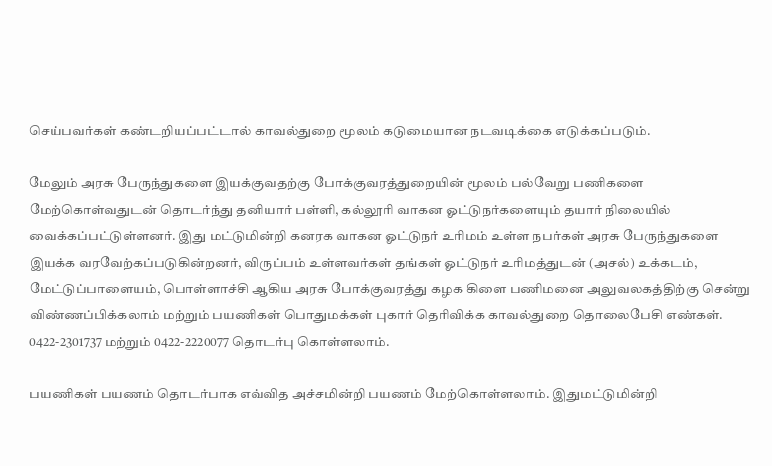செய்பவர்கள் கண்டறியப்பட்டால் காவல்துறை மூலம் கடுமையான நடவடிக்கை எடுக்கப்படும்.

மேலும் அரசு பேருந்துகளை இயக்குவதற்கு போக்குவரத்துறையின் மூலம் பல்வேறு பணிகளை மேற்கொள்வதுடன் தொடர்ந்து தனியார் பள்ளி, கல்லூரி வாகன ஓட்டுநர்களையும் தயார் நிலையில் வைக்கப்பட்டுள்ளனர். இது மட்டுமின்றி கனரக வாகன ஓட்டுநர் உரிமம் உள்ள நபர்கள் அரசு பேருந்துகளை இயக்க வரவேற்கப்படுகின்றனர், விருப்பம் உள்ளவர்கள் தங்கள் ஓட்டுநர் உரிமத்துடன் (அசல்) உக்கடம், மேட்டுப்பாளையம், பொள்ளாச்சி ஆகிய அரசு போக்குவரத்து கழக கிளை பணிமனை அலுவலகத்திற்கு சென்று விண்ணப்பிக்கலாம் மற்றும் பயணிகள் பொதுமக்கள் புகார் தெரிவிக்க காவல்துறை தொலைபேசி எண்கள். 0422-2301737 மற்றும் 0422-2220077 தொடர்பு கொள்ளலாம்.

பயணிகள் பயணம் தொடர்பாக எவ்வித அச்சமின்றி பயணம் மேற்கொள்ளலாம். இதுமட்டுமின்றி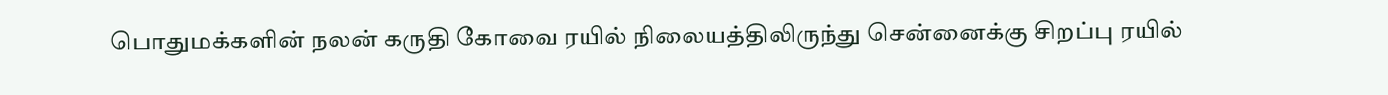பொதுமக்களின் நலன் கருதி கோவை ரயில் நிலையத்திலிருந்து சென்னைக்கு சிறப்பு ரயில்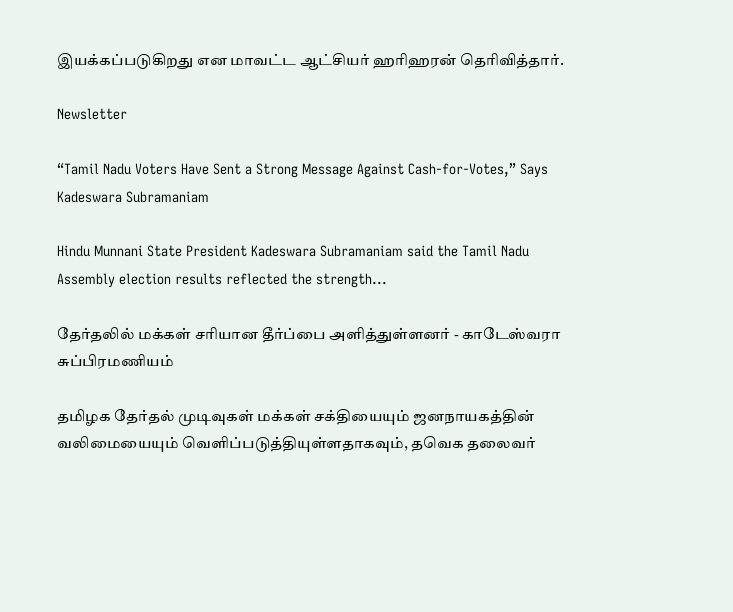இயக்கப்படுகிறது என மாவட்ட ஆட்சியர் ஹரிஹரன் தெரிவித்தார்.

Newsletter

“Tamil Nadu Voters Have Sent a Strong Message Against Cash-for-Votes,” Says Kadeswara Subramaniam

Hindu Munnani State President Kadeswara Subramaniam said the Tamil Nadu Assembly election results reflected the strength...

தேர்தலில் மக்கள் சரியான தீர்ப்பை அளித்துள்ளனர் - காடேஸ்வரா சுப்பிரமணியம்

தமிழக தேர்தல் முடிவுகள் மக்கள் சக்தியையும் ஜனநாயகத்தின் வலிமையையும் வெளிப்படுத்தியுள்ளதாகவும், தவெக தலைவர்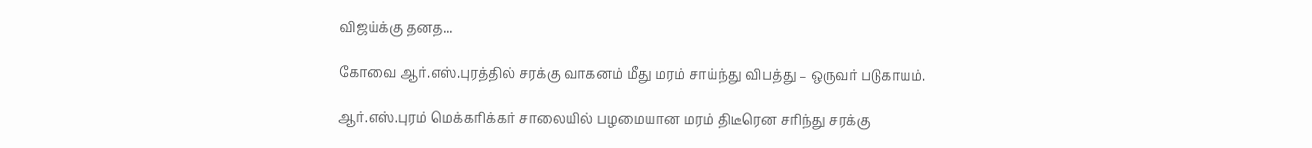விஜய்க்கு தனத...

கோவை ஆர்.எஸ்.புரத்தில் சரக்கு வாகனம் மீது மரம் சாய்ந்து விபத்து – ஒருவர் படுகாயம்.

ஆர்.எஸ்.புரம் மெக்கரிக்கர் சாலையில் பழமையான மரம் திடீரென சரிந்து சரக்கு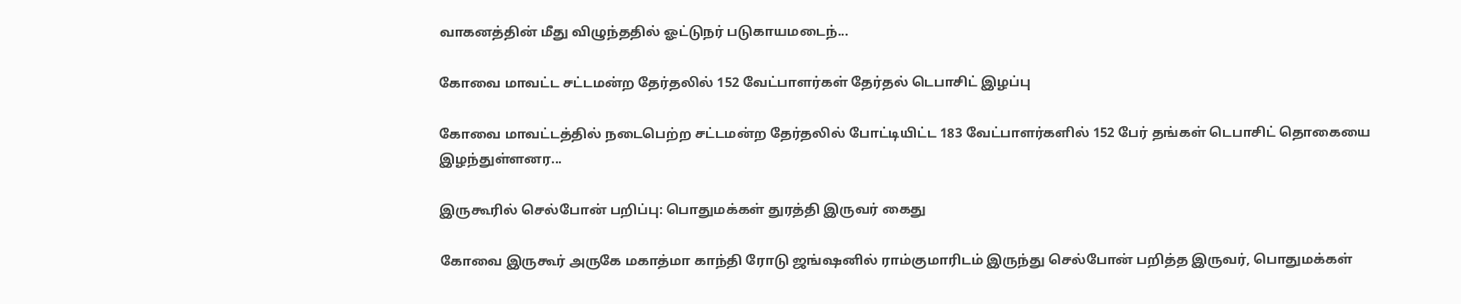வாகனத்தின் மீது விழுந்ததில் ஓட்டுநர் படுகாயமடைந்...

கோவை மாவட்ட சட்டமன்ற தேர்தலில் 152 வேட்பாளர்கள் தேர்தல் டெபாசிட் இழப்பு

கோவை மாவட்டத்தில் நடைபெற்ற சட்டமன்ற தேர்தலில் போட்டியிட்ட 183 வேட்பாளர்களில் 152 பேர் தங்கள் டெபாசிட் தொகையை இழந்துள்ளனர...

இருகூரில் செல்போன் பறிப்பு: பொதுமக்கள் துரத்தி இருவர் கைது

கோவை இருகூர் அருகே மகாத்மா காந்தி ரோடு ஜங்ஷனில் ராம்குமாரிடம் இருந்து செல்போன் பறித்த இருவர், பொதுமக்கள்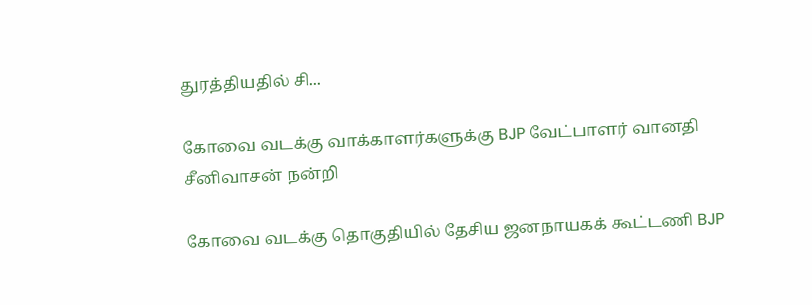துரத்தியதில் சி...

கோவை வடக்கு வாக்காளர்களுக்கு BJP வேட்பாளர் வானதி சீனிவாசன் நன்றி

கோவை வடக்கு தொகுதியில் தேசிய ஜனநாயகக் கூட்டணி BJP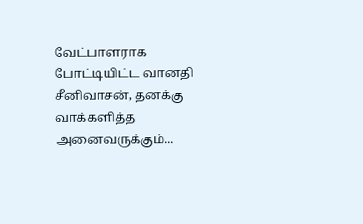வேட்பாளராக போட்டியிட்ட வானதி சீனிவாசன், தனக்கு வாக்களித்த அனைவருக்கும்...